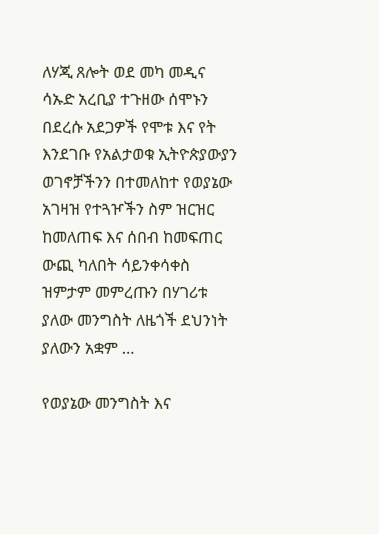ለሃጂ ጸሎት ወደ መካ መዲና ሳኡድ አረቢያ ተጉዘው ሰሞኑን በደረሱ አደጋዎች የሞቱ እና የት እንደገቡ የአልታወቁ ኢትዮጵያውያን ወገኖቻችንን በተመለከተ የወያኔው አገዛዝ የተጓዦችን ስም ዝርዝር ከመለጠፍ እና ሰበብ ከመፍጠር ውጪ ካለበት ሳይንቀሳቀስ ዝምታም መምረጡን በሃገሪቱ ያለው መንግስት ለዜጎች ደህንነት ያለውን አቋም …

የወያኔው መንግስት እና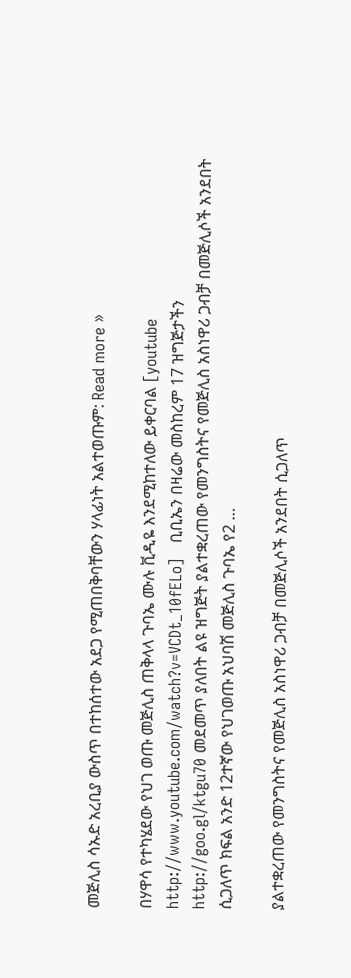መጅሊስ ሳኡድ አረቢያ ውስጥ በተከሰተው አደጋ የሚጠበቅባቸውን ሃላፊነት አልተወጡም: Read more »

በሃዋሳ የተካሄደው የህገ ወጡ መጅሊስ ጠቅላላ ጉባኤ ሙሉ ቪዲዬ እንደሚከተለው ይቀርባል [youtube http://www.youtube.com/watch?v=VCDt_10fELo]   ቢቢኤን በዛሬው መስከረም 17 ዝግጅታችን http://goo.gl/ktgu70 መደመጥ ያለበት ልዩ ዝግጅት ያልተቋረጠው የመንግስትና የመጅሊስ አስነዋሪ ጋብቻ በመጅሊሶች አንደበት ሲጋለጥ ክፍል አንድ 12ተኛው የህገወጡ አህባሽ መጅሊስ ጉባኤ የ2 …

ያልተቋረጠው የመንግስትና የመጅሊስ አስነዋሪ ጋብቻ በመጅሊሶች አንደበት ሲጋለጥ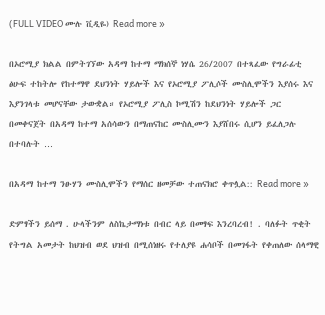(FULL VIDEO ሙሉ ቪዲዬ) Read more »

በኦሮሚያ ክልል በምትገኘው አዳማ ከተማ ማክሰኞ ነሃሴ 26/2007 በተጻፈው የግራፊቲ ፅሁፍ ተከትሎ የከተማዋ ደህንነት ሃይሎች እና የኦሮሚያ ፖሊሶች ሙስሊሞችን እያሰሩ እና እያንገላቱ መሆናቸው ታውቋል። የኦሮሚያ ፖሊስ ኮሚሽን ከደህንነት ሃይሎች ጋር በመቀናጀት በአዳማ ከተማ አሰሳውን በማጠናከር ሙስሊሙን እያሸበሩ ሲሆን ይፈለጋሉ በተባሉት …

በአዳማ ከተማ ንፁሃን ሙስሊሞችን የማሰር ዘመቻው ተጠናክሮ ቀጥሏል:: Read more »

ድምፃችን ይሰማ . ሁላችንም ለስኬታማነቱ በብር ላይ በመፃፍ እንረባረብ! . ባለፉት ጥቂት የትግል አመታት ከህዝብ ወደ ህዝብ በሚሰነዘሩ የተለያዩ ሐሳቦች በመገፋት የቀጠለው ሰላማዊ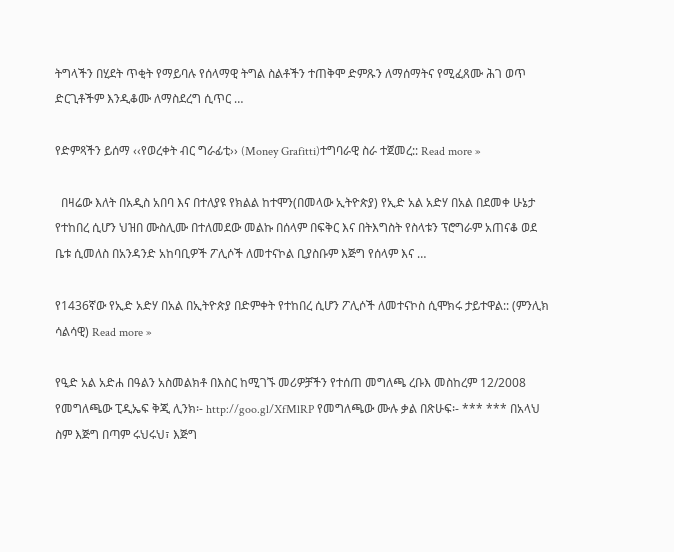ትግላችን በሂደት ጥቂት የማይባሉ የሰላማዊ ትግል ስልቶችን ተጠቅሞ ድምጹን ለማሰማትና የሚፈጸሙ ሕገ ወጥ ድርጊቶችም እንዲቆሙ ለማስደረግ ሲጥር …

የድምጻችን ይሰማ ‹‹የወረቀት ብር ግራፊቲ›› (Money Grafitti)ተግባራዊ ስራ ተጀመረ:: Read more »

  በዛሬው እለት በአዲስ አበባ እና በተለያዩ የክልል ከተሞን(በመላው ኢትዮጵያ) የኢድ አል አድሃ በአል በደመቀ ሁኔታ የተከበረ ሲሆን ህዝበ ሙስሊሙ በተለመደው መልኩ በሰላም በፍቅር እና በትእግስት የስላቱን ፕሮግራም አጠናቆ ወደ ቤቱ ሲመለስ በአንዳንድ አከባቢዎች ፖሊሶች ለመተናኮል ቢያስቡም እጅግ የሰላም እና …

የ1436ኛው የኢድ አድሃ በአል በኢትዮጵያ በድምቀት የተከበረ ሲሆን ፖሊሶች ለመተናኮስ ሲሞክሩ ታይተዋል:: (ምንሊክ ሳልሳዊ) Read more »

የዒድ አል አድሐ በዓልን አስመልክቶ በእስር ከሚገኙ መሪዎቻችን የተሰጠ መግለጫ ረቡእ መስከረም 12/2008 የመግለጫው ፒዲኤፍ ቅጂ ሊንክ፡- http://goo.gl/XfMlRP የመግለጫው ሙሉ ቃል በጽሁፍ፡- *** *** በአላህ ስም እጅግ በጣም ሩህሩህ፣ እጅግ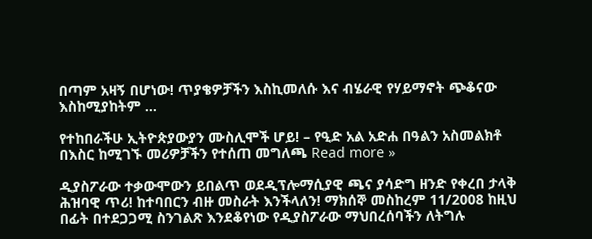በጣም አዛኝ በሆነው! ጥያቄዎቻችን እስኪመለሱ እና ብሄራዊ የሃይማኖት ጭቆናው እስከሚያከትም …

የተከበራችሁ ኢትዮጵያውያን ሙስሊሞች ሆይ! – የዒድ አል አድሐ በዓልን አስመልክቶ በእስር ከሚገኙ መሪዎቻችን የተሰጠ መግለጫ Read more »

ዲያስፖራው ተቃውሞውን ይበልጥ ወደዲፕሎማሲያዊ ጫና ያሳድግ ዘንድ የቀረበ ታላቅ ሕዝባዊ ጥሪ! ከተባበርን ብዙ መስራት እንችላለን! ማክሰኞ መስከረም 11/2008 ከዚህ በፊት በተደጋጋሚ ስንገልጽ እንደቆየነው የዲያስፖራው ማህበረሰባችን ለትግሉ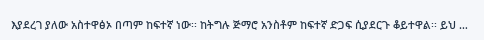እያደረገ ያለው አስተዋፅኦ በጣም ከፍተኛ ነው፡፡ ከትግሉ ጅማሮ አንስቶም ከፍተኛ ድጋፍ ሲያደርጉ ቆይተዋል፡፡ ይህ …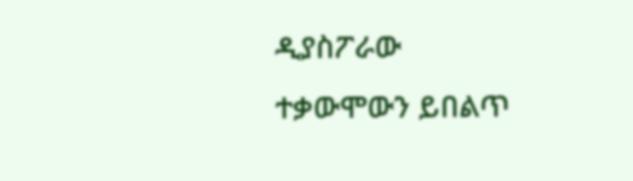ዲያስፖራው ተቃውሞውን ይበልጥ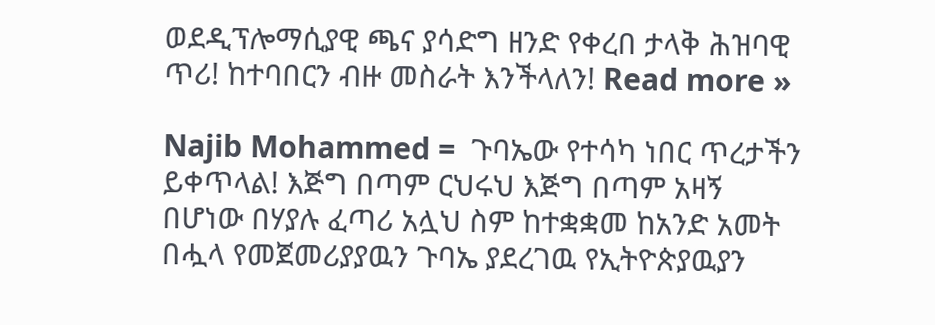ወደዲፕሎማሲያዊ ጫና ያሳድግ ዘንድ የቀረበ ታላቅ ሕዝባዊ ጥሪ! ከተባበርን ብዙ መስራት እንችላለን! Read more »

Najib Mohammed =  ጉባኤው የተሳካ ነበር ጥረታችን ይቀጥላል! እጅግ በጣም ርህሩህ እጅግ በጣም አዛኝ በሆነው በሃያሉ ፈጣሪ አሏህ ስም ከተቋቋመ ከአንድ አመት በሗላ የመጀመሪያያዉን ጉባኤ ያደረገዉ የኢትዮጵያዉያን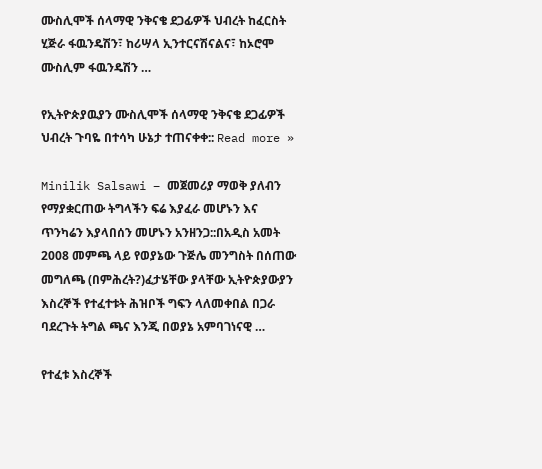ሙስሊሞች ሰላማዊ ንቅናቄ ደጋፊዎች ህብረት ከፈርስት ሂጅራ ፋዉንዴሽን፣ ከሪሣላ ኢንተርናሽናልና፣ ከኦሮሞ ሙስሊም ፋዉንዴሽን …

የኢትዮጵያዉያን ሙስሊሞች ሰላማዊ ንቅናቄ ደጋፊዎች ህብረት ጉባዬ በተሳካ ሁኔታ ተጠናቀቀ:: Read more »

Minilik Salsawi – መጀመሪያ ማወቅ ያለብን የማያቋርጠው ትግላችን ፍሬ እያፈራ መሆኑን እና ጥንካሬን እያላበሰን መሆኑን አንዘንጋ::በአዲስ አመት 2008 መምጫ ላይ የወያኔው ጉጅሌ መንግስት በሰጠው መግለጫ (በምሕረት?)ፈታሄቸው ያላቸው ኢትዮጵያውያን እስረኞች የተፈተቱት ሕዝቦች ግፍን ላለመቀበል በጋራ ባደረጉት ትግል ጫና እንጂ በወያኔ አምባገነናዊ …

የተፈቱ እስረኞች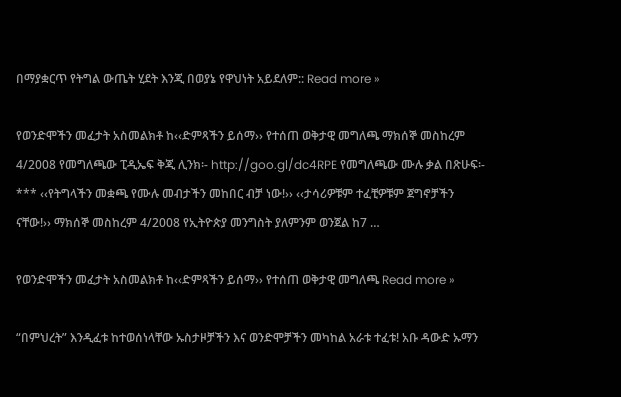በማያቋርጥ የትግል ውጤት ሂደት እንጂ በወያኔ የዋህነት አይደለም:: Read more »

የወንድሞችን መፈታት አስመልክቶ ከ‹‹ድምጻችን ይሰማ›› የተሰጠ ወቅታዊ መግለጫ ማክሰኞ መስከረም 4/2008 የመግለጫው ፒዲኤፍ ቅጂ ሊንክ፡- http://goo.gl/dc4RPE የመግለጫው ሙሉ ቃል በጽሁፍ፡- *** ‹‹የትግላችን መቋጫ የሙሉ መብታችን መከበር ብቻ ነው!›› ‹‹ታሳሪዎቹም ተፈቺዎቹም ጀግኖቻችን ናቸው!›› ማክሰኞ መስከረም 4/2008 የኢትዮጵያ መንግስት ያለምንም ወንጀል ከ7 …

የወንድሞችን መፈታት አስመልክቶ ከ‹‹ድምጻችን ይሰማ›› የተሰጠ ወቅታዊ መግለጫ Read more »

“በምህረት” እንዲፈቱ ከተወሰነላቸው ኡስታዞቻችን እና ወንድሞቻችን መካከል አራቱ ተፈቱ! አቡ ዳውድ ኡማን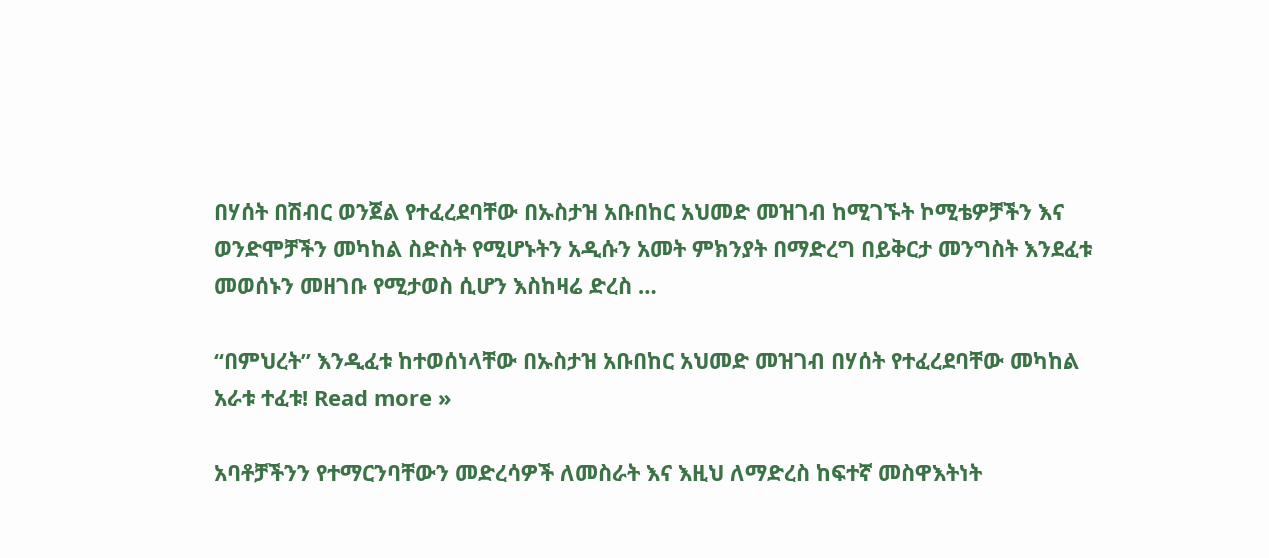በሃሰት በሽብር ወንጀል የተፈረደባቸው በኡስታዝ አቡበከር አህመድ መዝገብ ከሚገኙት ኮሚቴዎቻችን እና ወንድሞቻችን መካከል ስድስት የሚሆኑትን አዲሱን አመት ምክንያት በማድረግ በይቅርታ መንግስት እንደፈቱ መወሰኑን መዘገቡ የሚታወስ ሲሆን እስከዛሬ ድረስ …

“በምህረት” እንዲፈቱ ከተወሰነላቸው በኡስታዝ አቡበከር አህመድ መዝገብ በሃሰት የተፈረደባቸው መካከል አራቱ ተፈቱ! Read more »

አባቶቻችንን የተማርንባቸውን መድረሳዎች ለመስራት እና እዚህ ለማድረስ ከፍተኛ መስዋእትነት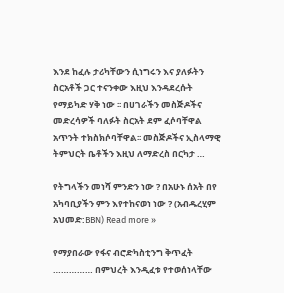እንደ ከፈሉ ታሪካቸውን ሲነግሩን እና ያለፉትን ስርአቶች ጋር ተናንቀው እዚህ እንዳደረሱት የማይካድ ሃቅ ነው ፡፡ በሀገራችን መስጅዶችና መድረሳዎች ባለፉት ስርአት ደም ፈሶባቸዋል አጥንት ተክስክሶባቸዋል፡፡ መስጅዶችና ኢስላማዊ ትምህርት ቤቶችን እዚህ ለማድረስ በርካታ …

የትግላችን መነሻ ምንድን ነው ? በአሁኑ ሰአት በየ አካባቢያችን ምን እየተከናወነ ነው ? (አብዱረሂም አህመድ:BBN) Read more »

የማያበራው የፋና ብሮድካስቲንግ ቅጥፈት …………… በምህረት እንዲፈቱ የተወሰነላቸው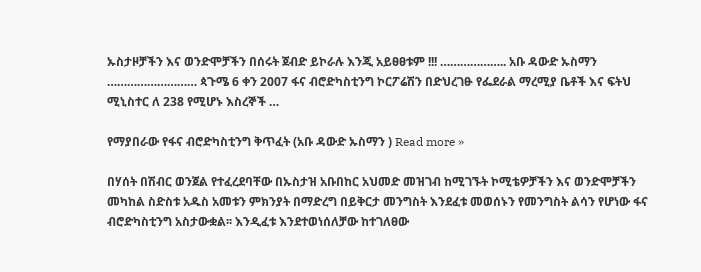ኡስታዞቻችን እና ወንድሞቻችን በሰሩት ጀብድ ይኮራሉ እንጂ አይፀፀቱም !!! ……………….. አቡ ዳውድ ኡስማን ……………………… ጳጉሜ 6 ቀን 2007 ፋና ብሮድካስቲንግ ኮርፖሬሽን በድህረገፁ የፌደራል ማረሚያ ቤቶች እና ፍትህ ሚኒስተር ለ 238 የሚሆኑ እስረኞች …

የማያበራው የፋና ብሮድካስቲንግ ቅጥፈት (አቡ ዳውድ ኡስማን ) Read more »

በሃሰት በሽብር ወንጀል የተፈረደባቸው በኡስታዝ አቡበከር አህመድ መዝገብ ከሚገኙት ኮሚቴዎቻችን እና ወንድሞቻችን መካከል ስድስቱ አዱስ አመቱን ምክንያት በማድረግ በይቅርታ መንግስት እንደፈቱ መወሰኑን የመንግስት ልሳን የሆነው ፋና ብሮድካስቲንግ አስታውቋል፡፡ እንዲፈቱ እንደተወነሰለቻው ከተገለፀው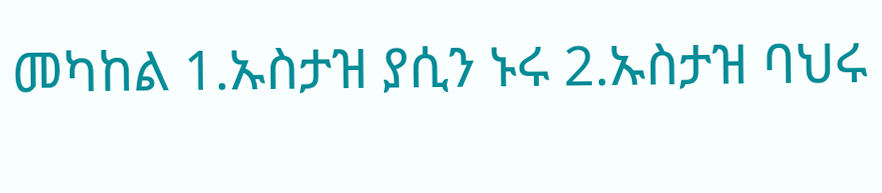መካከል 1.ኡስታዝ ያሲን ኑሩ 2.ኡስታዝ ባህሩ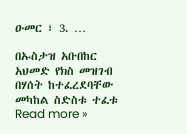ዑመር ፣ 3. …

በኡስታዝ አቡበከር አህመድ የክስ መዝገብ በሃሰት ከተፈረደባቸው መካከል ስድስቱ ተፈቱ Read more »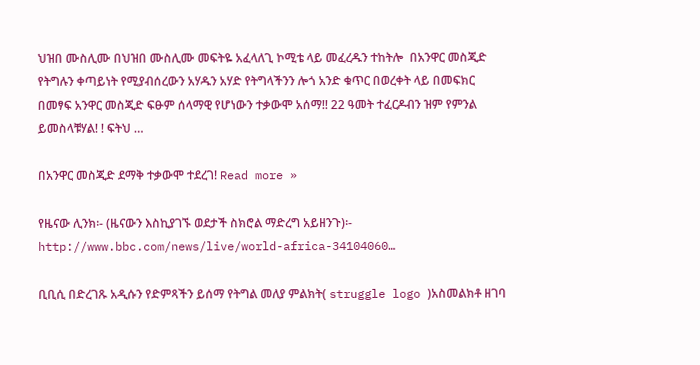ህዝበ ሙስሊሙ በህዝበ ሙስሊሙ መፍትዬ አፈላለጊ ኮሚቴ ላይ መፈረዱን ተከትሎ  በአንዋር መስጂድ የትግሉን ቀጣይነት የሚያብሰረውን አሃዱን አሃድ የትግላችንን ሎጎ አንድ ቁጥር በወረቀት ላይ በመፍክር በመፃፍ አንዋር መስጂድ ፍፁም ሰላማዊ የሆነውን ተቃውሞ አሰማ!! 22 ዓመት ተፈርዶብን ዝም የምንል ይመስላቹሃል! ! ፍትህ …

በአንዋር መስጂድ ደማቅ ተቃውሞ ተደረገ! Read more »

የዜናው ሊንክ፡- (ዜናውን እስኪያገኙ ወደታች ስክሮል ማድረግ አይዘንጉ)፡- http://www.bbc.com/news/live/world-africa-34104060…

ቢቢሲ በድረገጹ አዲሱን የድምጻችን ይሰማ የትግል መለያ ምልክት( struggle logo )አስመልክቶ ዘገባ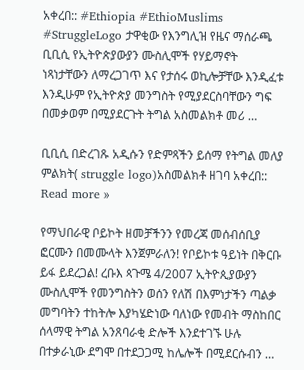አቀረበ:: #Ethiopia #EthioMuslims #StruggleLogo ታዋቂው የእንግሊዝ የዜና ማሰራጫ ቢቢሲ የኢትዮጵያውያን ሙስሊሞች የሃይማኖት ነጻነታቸውን ለማረጋገጥ እና የታሰሩ ወኪሎቻቸው እንዲፈቱ እንዲሁም የኢትዮጵያ መንግስት የሚያደርስባቸውን ግፍ በመቃወም በሚያደርጉት ትግል አስመልክቶ መሪ …

ቢቢሲ በድረገጹ አዲሱን የድምጻችን ይሰማ የትግል መለያ ምልክት( struggle logo)አስመልክቶ ዘገባ አቀረበ:: Read more »

የማህበራዊ ቦይኮት ዘመቻችንን የመረጃ መሰብሰቢያ ፎርሙን በመሙላት እንጀምራለን! የቦይኮቱ ዓይነት በቅርቡ ይፋ ይደረጋል! ረቡእ ጳጉሜ 4/2007 ኢትዮጲያውያን ሙስሊሞች የመንግስትን ወሰን የለሽ በእምነታችን ጣልቃ መግባትን ተከትሎ እያካሄድነው ባለነው የመብት ማስከበር ሰላማዊ ትግል አንጸባራቂ ድሎች እንደተገኙ ሁሉ በተቃራኒው ደግሞ በተደጋጋሚ ከሌሎች በሚደርሱብን …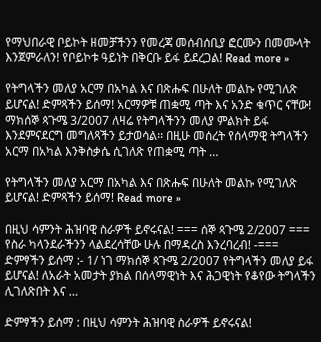የማህበራዊ ቦይኮት ዘመቻችንን የመረጃ መሰብሰቢያ ፎርሙን በመሙላት እንጀምራለን! የቦይኮቱ ዓይነት በቅርቡ ይፋ ይደረጋል! Read more »

የትግላችን መለያ አርማ በአካል እና በጽሑፍ በሁለት መልኩ የሚገለጽ ይሆናል! ድምጻችን ይሰማ! አርማዎቹ ጠቋሚ ጣት እና አንድ ቁጥር ናቸው! ማክሰኞ ጳጉሜ 3/2007 ለዛሬ የትግላችንን መለያ ምልክት ይፋ እንደምናደርግ መግለጻችን ይታወሳል፡፡ በዚሁ መሰረት የሰላማዊ ትግላችን አርማ በአካል እንቅስቃሴ ሲገለጽ የጠቋሚ ጣት …

የትግላችን መለያ አርማ በአካል እና በጽሑፍ በሁለት መልኩ የሚገለጽ ይሆናል! ድምጻችን ይሰማ! Read more »

በዚህ ሳምንት ሕዝባዊ ስራዎች ይኖሩናል! === ሰኞ ጳጉሜ 2/2007 ===  የስራ ካላንደራችንን ላልደረሳቸው ሁሉ በማዳረስ እንረባረብ! -=== ድምፃችን ይሰማ :- 1/ ነገ ማክሰኞ ጳጉሜ 2/2007 የትግላችን መለያ ይፋ ይሆናል! ለአራት አመታት ያክል በሰላማዊነት እና ሕጋዊነት የቆየው ትግላችን ሊገለጽበት እና …

ድምፃችን ይሰማ : በዚህ ሳምንት ሕዝባዊ ስራዎች ይኖሩናል!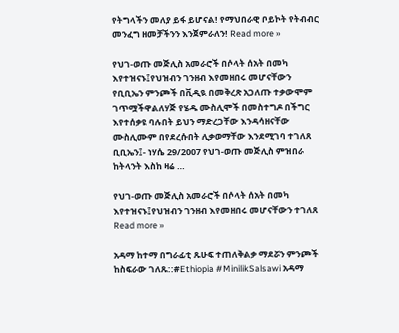የትግላችን መለያ ይፋ ይሆናል! የማህበራዊ ቦይኮት የትብብር መንፈግ ዘመቻችንን እንጀምራለን! Read more »

የህገ-ወጡ መጅሊስ አመራሮች በሶላት ሰአት በመካ እየተዝናኑ፤የህዝብን ገንዘብ እየመዘበሩ መሆናቸውን የቢቢኤን ምንጮች በቪዲዪ በመቅረጽ አጋለጡ ተቃውሞም ገጥሟችዋልለሃጅ የሄዱ ሙስሊሞች በመስተግዶ በችግር እየተሰቃዩ ባሉበት ይህን ማድረጋቸው እንዳሳዘናቸው ሙስሊሙም በየደረሱበት ሊቃወማቸው እንደሚገባ ተገለጸ ቢቢኤን፤- ነሃሴ 29/2007 የህገ-ወጡ መጅሊስ ምዝበራ ከትላንት እስከ ዛሬ …

የህገ-ወጡ መጅሊስ አመራሮች በሶላት ሰአት በመካ እየተዝናኑ፤የህዝብን ገንዘብ እየመዘበሩ መሆናቸውን ተገለጸ Read more »

አዳማ ከተማ በግራፊቲ ጹሁፍ ተጠለቅልቃ ማደሯን ምንጮች ከስፍራው ገለጹ::#Ethiopia #MinilikSalsawi አዳማ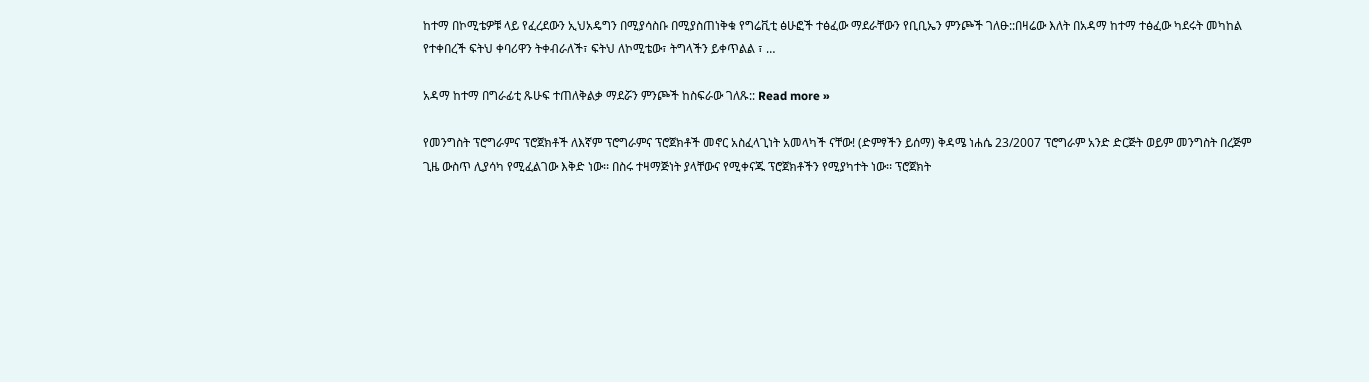ከተማ በኮሚቴዎቹ ላይ የፈረደውን ኢህአዴግን በሚያሳስቡ በሚያስጠነቅቁ የግሬቪቲ ፅሁፎች ተፅፈው ማደራቸውን የቢቢኤን ምንጮች ገለፁ::በዛሬው እለት በአዳማ ከተማ ተፅፈው ካደሩት መካከል የተቀበረች ፍትህ ቀባሪዋን ትቀብራለች፣ ፍትህ ለኮሚቴው፣ ትግላችን ይቀጥልል ፣ …

አዳማ ከተማ በግራፊቲ ጹሁፍ ተጠለቅልቃ ማደሯን ምንጮች ከስፍራው ገለጹ:: Read more »

የመንግስት ፕሮግራምና ፕሮጀክቶች ለእኛም ፕሮግራምና ፕሮጀክቶች መኖር አስፈላጊነት አመላካች ናቸው! (ድምፃችን ይሰማ) ቅዳሜ ነሐሴ 23/2007 ፕሮግራም አንድ ድርጅት ወይም መንግስት በረጅም ጊዜ ውስጥ ሊያሳካ የሚፈልገው እቅድ ነው፡፡ በስሩ ተዛማጅነት ያላቸውና የሚቀናጁ ፕሮጀክቶችን የሚያካተት ነው፡፡ ፕሮጀክት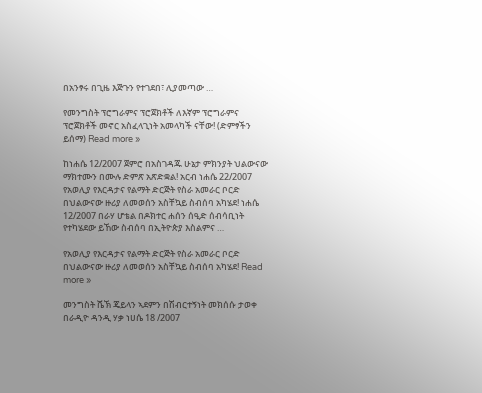በአንፃሩ በጊዜ እጅጉን የተገደበ፣ ሊያመጣው …

የመንግስት ፕሮግራምና ፕሮጀክቶች ለእኛም ፕሮግራምና ፕሮጀክቶች መኖር አስፈላጊነት አመላካች ናቸው! (ድምፃችን ይሰማ) Read more »

ከነሐሴ 12/2007 ጀምሮ በአስገዳጁ ሁኔታ ምክንያት ህልውናው ማክተሙን በሙሉ ድምጽ አጽድቋል! አርብ ነሐሴ 22/2007 የአወሊያ የእርዳታና የልማት ድርጅት የስራ አመራር ቦርድ በህልውናው ዙሪያ ለመወሰን አስቸኳይ ስብሰባ አካሄደ! ነሐሴ 12/2007 በራሃ ሆቴል በዶክተር ሐሰን ሰዒድ ሰብሳቢነት የተካሄደው ይኸው ስብሰባ በኢትዮጵያ እስልምና …

የአወሊያ የእርዳታና የልማት ድርጅት የስራ አመራር ቦርድ በህልውናው ዙሪያ ለመወሰን አስቸኳይ ስብሰባ አካሄደ! Read more »

መንግስት ሼኽ ጄይላን ኣደምን በሽብርተኝነት መክሰሱ ታወቀ በራዲዮ ዳንዲ ሃቃ ነሀሴ 18 /2007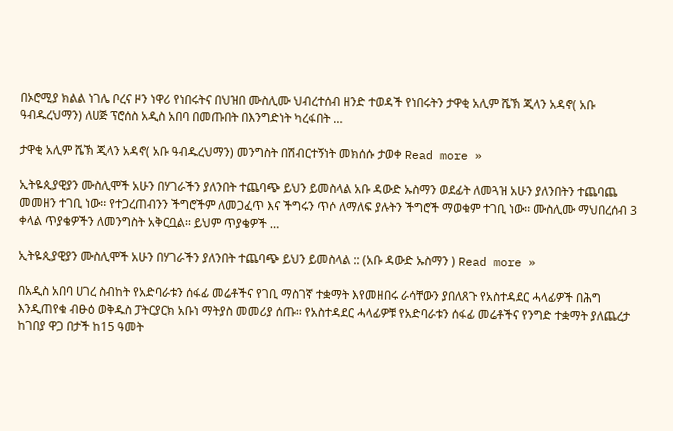በኦሮሚያ ክልል ነገሌ ቦረና ዞን ነዋሪ የነበሩትና በህዝበ ሙስሊሙ ህብረተሰብ ዘንድ ተወዳች የነበሩትን ታዋቂ አሊም ሼኽ ጂላን አዳኖ( አቡ ዓብዱረህማን) ለሀጅ ፕሮሰስ አዲስ አበባ በመጡበት በእንግድነት ካረፋበት …

ታዋቂ አሊም ሼኽ ጂላን አዳኖ( አቡ ዓብዱረህማን) መንግስት በሽብርተኝነት መክሰሱ ታወቀ Read more »

ኢትዬጲያዊያን ሙስሊሞች አሁን በሃገራችን ያለንበት ተጨባጭ ይህን ይመስላል አቡ ዳውድ ኡስማን ወደፊት ለመጓዝ አሁን ያለንበትን ተጨባጨ መመዘን ተገቢ ነው፡፡ የተጋረጠብንን ችግሮችም ለመጋፈጥ እና ችግሩን ጥሶ ለማለፍ ያሉትን ችግሮች ማወቁም ተገቢ ነው፡፡ ሙስሊሙ ማህበረሰብ 3 ቀላል ጥያቄዎችን ለመንግስት አቅርቧል፡፡ ይህም ጥያቄዎች …

ኢትዬጲያዊያን ሙስሊሞች አሁን በሃገራችን ያለንበት ተጨባጭ ይህን ይመስላል :: (አቡ ዳውድ ኡስማን ) Read more »

በአዲስ አበባ ሀገረ ስብከት የአድባራቱን ሰፋፊ መሬቶችና የገቢ ማስገኛ ተቋማት እየመዘበሩ ራሳቸውን ያበለጸጉ የአስተዳደር ሓላፊዎች በሕግ እንዲጠየቁ ብፁዕ ወቅዱስ ፓትርያርክ አቡነ ማትያስ መመሪያ ሰጡ፡፡ የአስተዳደር ሓላፊዎቹ የአድባራቱን ሰፋፊ መሬቶችና የንግድ ተቋማት ያለጨረታ ከገበያ ዋጋ በታች ከ15 ዓመት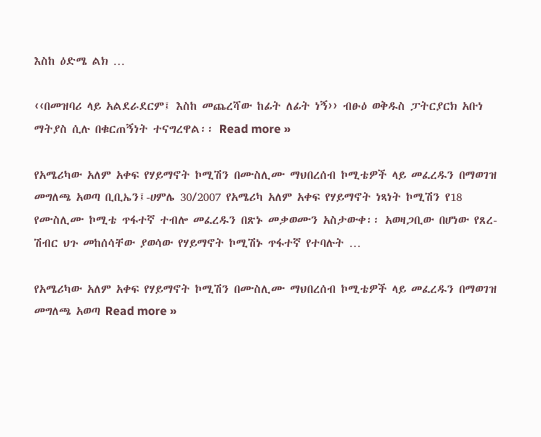እስከ ዕድሜ ልክ …

‹‹በመዝባሪ ላይ አልደራደርም፤ እስከ መጨረሻው ከፊት ለፊት ነኝ›› ብፁዕ ወቅዱስ ፓትርያርክ አቡነ ማትያስ ሲሉ በቁርጠኝነት ተናግረዋል፡፡ Read more »

የአሜሪካው አለም አቀፍ የሃይማኖት ኮሚሽን በሙስሊሙ ማህበረሰብ ኮሚቴዎች ላይ መፈረዱን በማወገዝ መግለጫ አወጣ ቢቢኤን፤-ሀምሌ 30/2007 የአሜሪካ አለም አቀፍ የሃይማኖት ነጻነት ኮሚሽን የ18 የሙስሊሙ ኮሚቴ ጥፋተኛ ተብሎ መፈረዱን በጽኑ መቃወሙን አስታውቀ፡፡ አወዛጋቢው በሆነው የጸረ-ሽብር ህጉ መከሰሳቸው ያወሳው የሃይማኖት ኮሚሽኑ ጥፋተኛ የተባሉት …

የአሜሪካው አለም አቀፍ የሃይማኖት ኮሚሽን በሙስሊሙ ማህበረሰብ ኮሚቴዎች ላይ መፈረዱን በማወገዝ መግለጫ አወጣ Read more »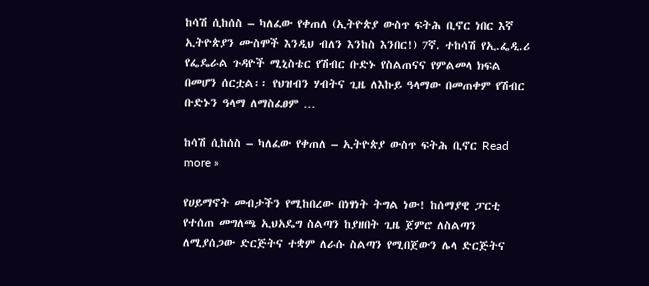ከሳሽ ሲከሰስ – ካለፈው የቀጠለ (ኢትዮጵያ ውስጥ ፍትሕ ቢኖር ነበር እኛ ኢትዮጵያን ሙስሞች እንዲህ ብለን እንከስ እንበር!) 7ኛ. ተከሳሽ የኢ.ፌዲ.ሪ የፌዴራል ጉዳዮች ሚኒስቴር የሽብር ቡድኑ የስልጠናና የምልመላ ክፍል በመሆን ሰርቷል፡፡ የህዝብን ሃብትና ጊዜ ለእኩይ ዓላማው በመጠቀም የሽብር ቡድኑን ዓላማ ለማስፈፀም …

ከሳሽ ሲከሰስ – ካለፈው የቀጠለ – ኢትዮጵያ ውስጥ ፍትሕ ቢኖር Read more »

የሀይማኖት መብታችን የሚከበረው በነፃነት ትግል ነው! ከሰማያዊ ፓርቲ የተሰጠ መግለጫ ኢህአዴግ ስልጣን ከያዘበት ጊዜ ጀምሮ ለስልጣን ለሚያሰጋው ድርጅትና ተቋም ለራሱ ስልጣን የሚበጀውን ሌላ ድርጅትና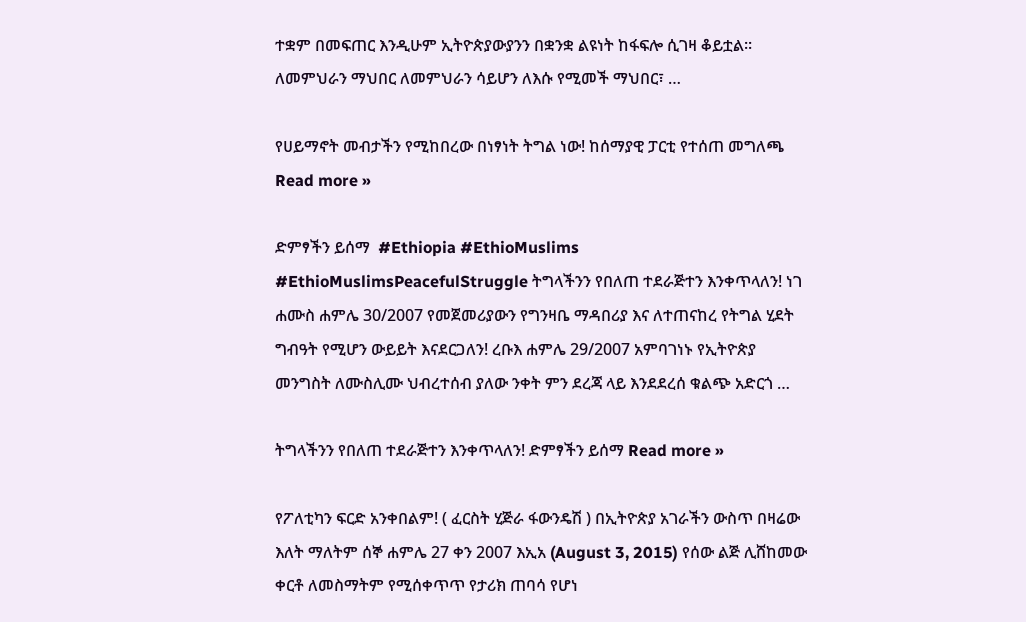ተቋም በመፍጠር እንዲሁም ኢትዮጵያውያንን በቋንቋ ልዩነት ከፋፍሎ ሲገዛ ቆይቷል፡፡ ለመምህራን ማህበር ለመምህራን ሳይሆን ለእሱ የሚመች ማህበር፣ …

የሀይማኖት መብታችን የሚከበረው በነፃነት ትግል ነው! ከሰማያዊ ፓርቲ የተሰጠ መግለጫ Read more »

ድምፃችን ይሰማ  #Ethiopia #EthioMuslims #EthioMuslimsPeacefulStruggle ትግላችንን የበለጠ ተደራጅተን እንቀጥላለን! ነገ ሐሙስ ሐምሌ 30/2007 የመጀመሪያውን የግንዛቤ ማዳበሪያ እና ለተጠናከረ የትግል ሂደት ግብዓት የሚሆን ውይይት እናደርጋለን! ረቡእ ሐምሌ 29/2007 አምባገነኑ የኢትዮጵያ መንግስት ለሙስሊሙ ህብረተሰብ ያለው ንቀት ምን ደረጃ ላይ እንደደረሰ ቁልጭ አድርጎ …

ትግላችንን የበለጠ ተደራጅተን እንቀጥላለን! ድምፃችን ይሰማ Read more »

የፖለቲካን ፍርድ አንቀበልም! ( ፈርስት ሂጅራ ፋውንዴሽ ) በኢትዮጵያ አገራችን ውስጥ በዛሬው እለት ማለትም ሰኞ ሐምሌ 27 ቀን 2007 እኢአ (August 3, 2015) የሰው ልጅ ሊሸከመው ቀርቶ ለመስማትም የሚሰቀጥጥ የታሪክ ጠባሳ የሆነ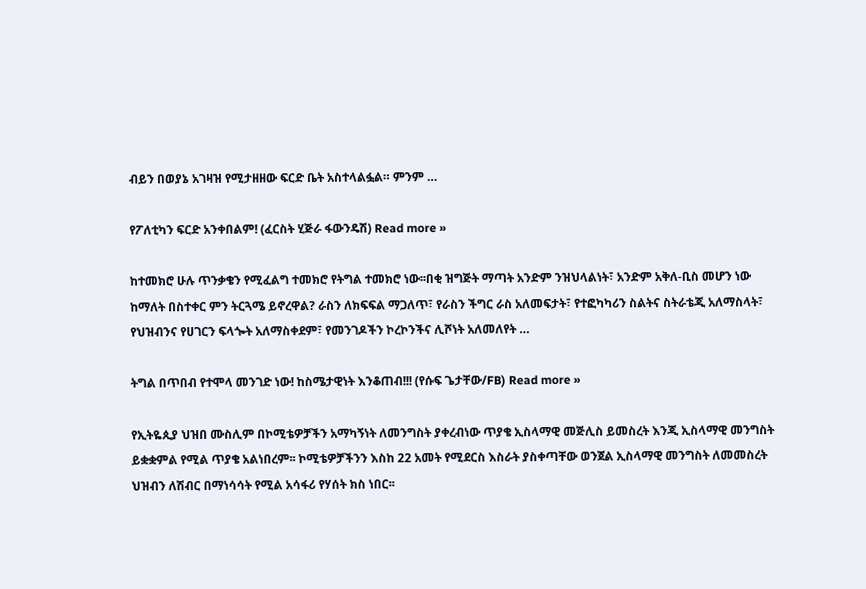ብይን በወያኔ አገዛዝ የሚታዘዘው ፍርድ ቤት አስተላልፏል። ምንም …

የፖለቲካን ፍርድ አንቀበልም! (ፈርስት ሂጅራ ፋውንዴሽ) Read more »

ከተመክሮ ሁሉ ጥንቃቄን የሚፈልግ ተመክሮ የትግል ተመክሮ ነው፡፡በቂ ዝግጅት ማጣት አንድም ንዝህላልነት፣ አንድም አቅለ-ቢስ መሆን ነው ከማለት በስተቀር ምን ትርጓሜ ይኖረዋል? ራስን ለክፍፍል ማጋለጥ፣ የራስን ችግር ራስ አለመፍታት፣ የተፎካካሪን ስልትና ስትራቴጂ አለማስላት፣ የህዝብንና የሀገርን ፍላጐት አለማስቀደም፣ የመንገዶችን ኮረኮንችና ሊሾነት አለመለየት …

ትግል በጥበብ የተሞላ መንገድ ነው! ከስሜታዊነት እንቆጠብ!!! (የሱፍ ጌታቸው/FB) Read more »

የኢትዬጲያ ህዝበ ሙስሊም በኮሚቴዎቻችን አማካኝነት ለመንግስት ያቀረብነው ጥያቄ ኢስላማዊ መጅሊስ ይመስረት እንጂ ኢስላማዊ መንግስት ይቋቋምል የሚል ጥያቄ አልነበረም፡፡ ኮሚቴዎቻችንን እስከ 22 አመት የሚደርስ እስራት ያስቀጣቸው ወንጀል ኢስላማዊ መንግስት ለመመስረት ህዝብን ለሽብር በማነሳሳት የሚል አሳፋሪ የሃሰት ክስ ነበር፡፡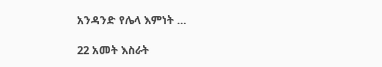አንዳንድ የሌላ እምነት …

22 አመት እስራት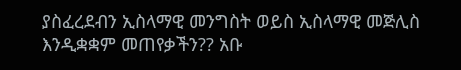ያስፈረደብን ኢስላማዊ መንግስት ወይስ ኢስላማዊ መጅሊስ እንዲቋቋም መጠየቃችን?? አቡ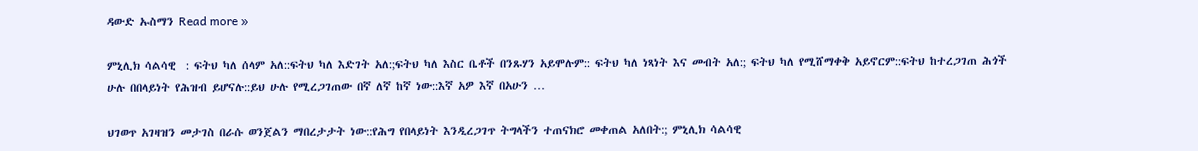ዳውድ ኡስማን Read more »

ምኒሊክ ሳልሳዊ  : ፍትህ ካለ ሰላም አለ::ፍትህ ካለ እድገት አለ:;ፍትህ ካለ እስር ቤቶች በንጹሃን አይሞሉም:: ፍትህ ካለ ነጻነት እና መብት አለ:; ፍትህ ካለ የሚሸማቀቅ አይኖርም::ፍትህ ከተረጋገጠ ሕጎች ሁሉ በበላይነት የሕዝብ ይሆናሉ::ይህ ሁሉ የሚረጋገጠው በኛ ለኛ ከኛ ነው::እኛ አዎ እኛ በአሁን …

ህገወጥ አገዛዝን መታገስ በራሱ ወንጀልን ማበረታታት ነው::የሕግ የበላይነት እንዲረጋገጥ ትግላችን ተጠናክሮ መቀጠል አለበት:; ምኒሊክ ሳልሳዊ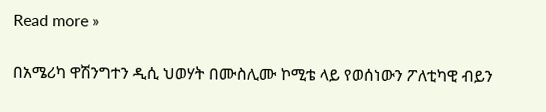Read more »

በአሜሪካ ዋሽንግተን ዲሲ ህወሃት በሙስሊሙ ኮሚቴ ላይ የወሰነውን ፖለቲካዊ ብይን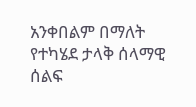አንቀበልም በማለት የተካሄደ ታላቅ ሰላማዊ ሰልፍ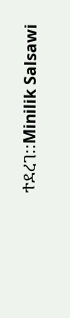ተደረገ::Minilik Salsawi